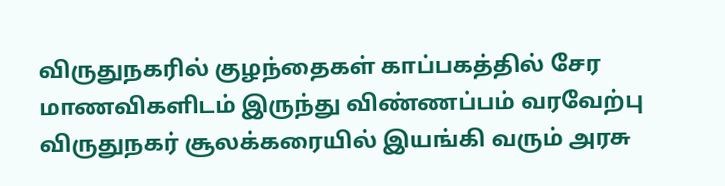விருதுநகரில் குழந்தைகள் காப்பகத்தில் சேர மாணவிகளிடம் இருந்து விண்ணப்பம் வரவேற்பு
விருதுநகர் சூலக்கரையில் இயங்கி வரும் அரசு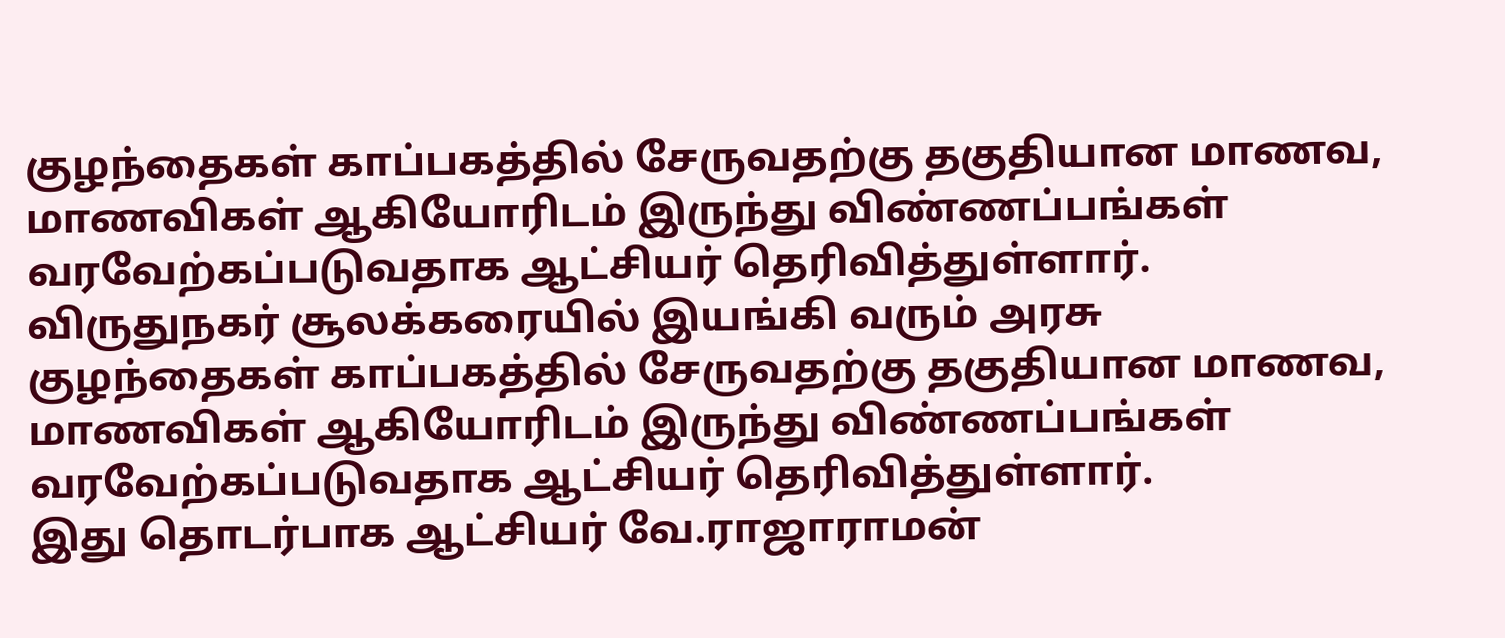குழந்தைகள் காப்பகத்தில் சேருவதற்கு தகுதியான மாணவ, மாணவிகள் ஆகியோரிடம் இருந்து விண்ணப்பங்கள் வரவேற்கப்படுவதாக ஆட்சியர் தெரிவித்துள்ளார்.
விருதுநகர் சூலக்கரையில் இயங்கி வரும் அரசு குழந்தைகள் காப்பகத்தில் சேருவதற்கு தகுதியான மாணவ, மாணவிகள் ஆகியோரிடம் இருந்து விண்ணப்பங்கள் வரவேற்கப்படுவதாக ஆட்சியர் தெரிவித்துள்ளார்.
இது தொடர்பாக ஆட்சியர் வே.ராஜாராமன்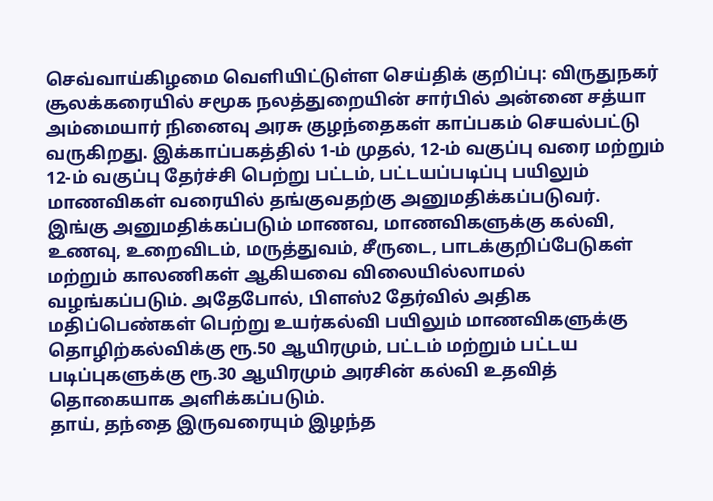செவ்வாய்கிழமை வெளியிட்டுள்ள செய்திக் குறிப்பு: விருதுநகர் சூலக்கரையில் சமூக நலத்துறையின் சார்பில் அன்னை சத்யா அம்மையார் நினைவு அரசு குழந்தைகள் காப்பகம் செயல்பட்டு வருகிறது. இக்காப்பகத்தில் 1-ம் முதல், 12-ம் வகுப்பு வரை மற்றும் 12-ம் வகுப்பு தேர்ச்சி பெற்று பட்டம், பட்டயப்படிப்பு பயிலும் மாணவிகள் வரையில் தங்குவதற்கு அனுமதிக்கப்படுவர்.
இங்கு அனுமதிக்கப்படும் மாணவ, மாணவிகளுக்கு கல்வி, உணவு, உறைவிடம், மருத்துவம், சீருடை, பாடக்குறிப்பேடுகள் மற்றும் காலணிகள் ஆகியவை விலையில்லாமல் வழங்கப்படும். அதேபோல், பிளஸ்2 தேர்வில் அதிக மதிப்பெண்கள் பெற்று உயர்கல்வி பயிலும் மாணவிகளுக்கு தொழிற்கல்விக்கு ரூ.50 ஆயிரமும், பட்டம் மற்றும் பட்டய படிப்புகளுக்கு ரூ.30 ஆயிரமும் அரசின் கல்வி உதவித் தொகையாக அளிக்கப்படும்.
தாய், தந்தை இருவரையும் இழந்த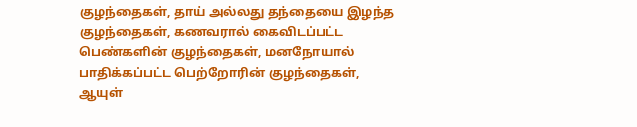குழந்தைகள், தாய் அல்லது தந்தையை இழந்த குழந்தைகள், கணவரால் கைவிடப்பட்ட பெண்களின் குழந்தைகள், மனநோயால் பாதிக்கப்பட்ட பெற்றோரின் குழந்தைகள், ஆயுள்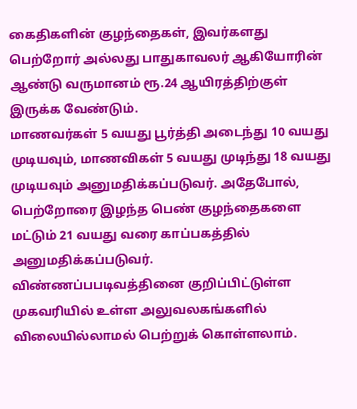கைதிகளின் குழந்தைகள், இவர்களது பெற்றோர் அல்லது பாதுகாவலர் ஆகியோரின் ஆண்டு வருமானம் ரூ.24 ஆயிரத்திற்குள் இருக்க வேண்டும்.
மாணவர்கள் 5 வயது பூர்த்தி அடைந்து 10 வயது முடியவும், மாணவிகள் 5 வயது முடிந்து 18 வயது முடியவும் அனுமதிக்கப்படுவர். அதேபோல், பெற்றோரை இழந்த பெண் குழந்தைகளை மட்டும் 21 வயது வரை காப்பகத்தில் அனுமதிக்கப்படுவர்.
விண்ணப்பபடிவத்தினை குறிப்பிட்டுள்ள முகவரியில் உள்ள அலுவலகங்களில் விலையில்லாமல் பெற்றுக் கொள்ளலாம்.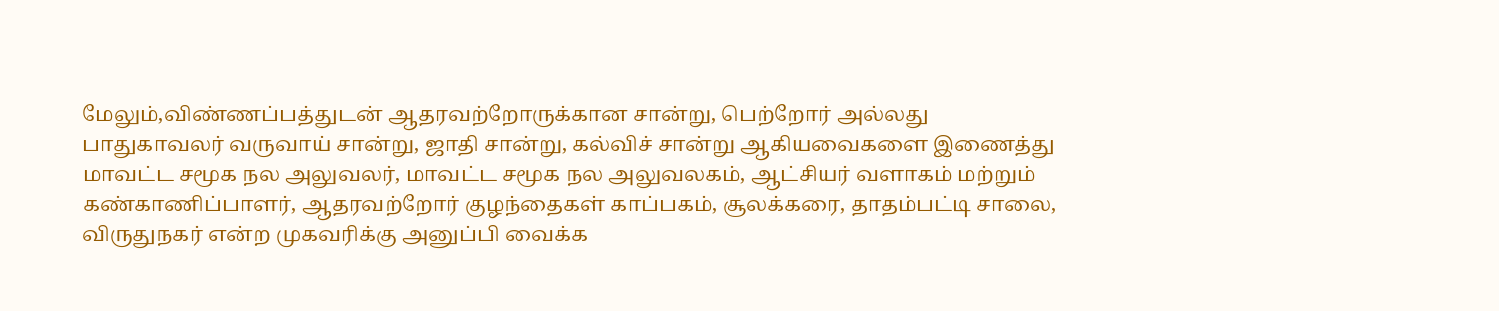மேலும்,விண்ணப்பத்துடன் ஆதரவற்றோருக்கான சான்று, பெற்றோர் அல்லது பாதுகாவலர் வருவாய் சான்று, ஜாதி சான்று, கல்விச் சான்று ஆகியவைகளை இணைத்து மாவட்ட சமூக நல அலுவலர், மாவட்ட சமூக நல அலுவலகம், ஆட்சியர் வளாகம் மற்றும் கண்காணிப்பாளர், ஆதரவற்றோர் குழந்தைகள் காப்பகம், சூலக்கரை, தாதம்பட்டி சாலை, விருதுநகர் என்ற முகவரிக்கு அனுப்பி வைக்க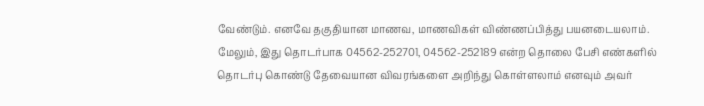வேண்டும். எனவே தகுதியான மாணவ, மாணவிகள் விண்ணப்பித்து பயனடையலாம். மேலும், இது தொடர்பாக 04562-252701, 04562-252189 என்ற தொலை பேசி எண்களில் தொடர்பு கொண்டு தேவையான விவரங்களை அறிந்து கொள்ளலாம் எனவும் அவர்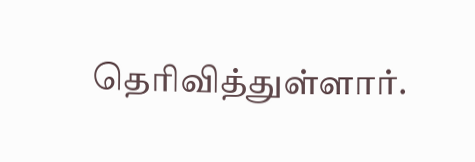தெரிவித்துள்ளார்.